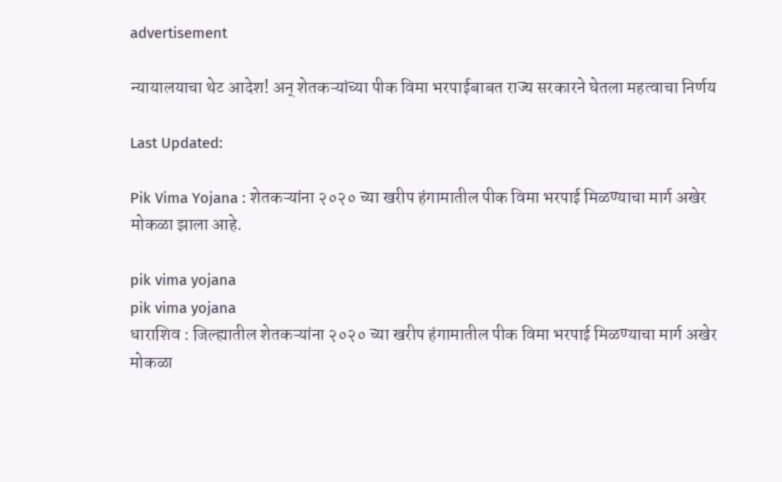advertisement

न्यायालयाचा थेट आदेश! अन् शेतकऱ्यांच्या पीक विमा भरपाईबाबत राज्य सरकारने घेतला महत्वाचा निर्णय

Last Updated:

Pik Vima Yojana : शेतकऱ्यांना २०२० च्या खरीप हंगामातील पीक विमा भरपाई मिळण्याचा मार्ग अखेर मोकळा झाला आहे.

pik vima yojana
pik vima yojana
धाराशिव : जिल्ह्यातील शेतकऱ्यांना २०२० च्या खरीप हंगामातील पीक विमा भरपाई मिळण्याचा मार्ग अखेर मोकळा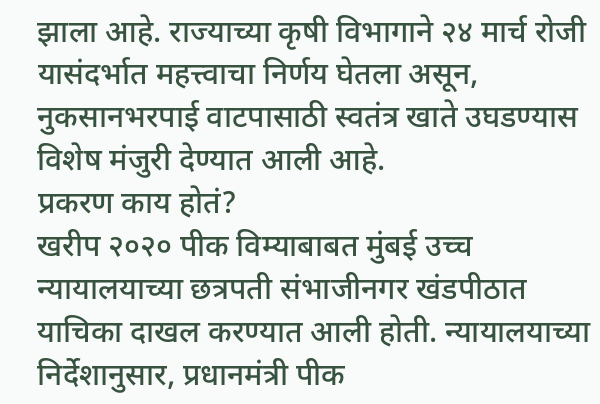झाला आहे. राज्याच्या कृषी विभागाने २४ मार्च रोजी यासंदर्भात महत्त्वाचा निर्णय घेतला असून, नुकसानभरपाई वाटपासाठी स्वतंत्र खाते उघडण्यास विशेष मंजुरी देण्यात आली आहे.
प्रकरण काय होतं?
खरीप २०२० पीक विम्याबाबत मुंबई उच्च न्यायालयाच्या छत्रपती संभाजीनगर खंडपीठात याचिका दाखल करण्यात आली होती. न्यायालयाच्या निर्देशानुसार, प्रधानमंत्री पीक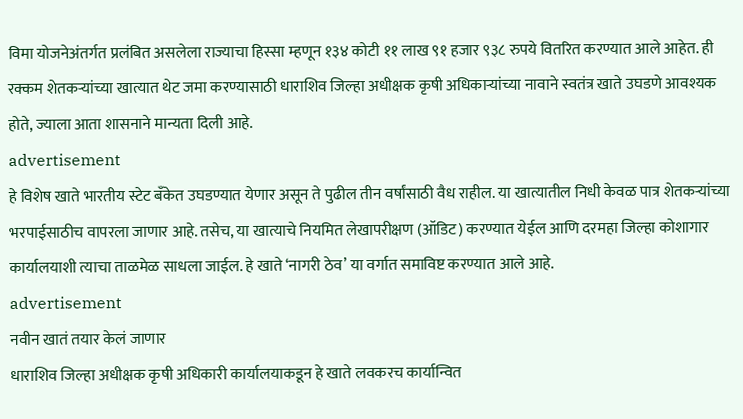विमा योजनेअंतर्गत प्रलंबित असलेला राज्याचा हिस्सा म्हणून १३४ कोटी ११ लाख ९१ हजार ९३८ रुपये वितरित करण्यात आले आहेत. ही रक्कम शेतकऱ्यांच्या खात्यात थेट जमा करण्यासाठी धाराशिव जिल्हा अधीक्षक कृषी अधिकाऱ्यांच्या नावाने स्वतंत्र खाते उघडणे आवश्यक होते, ज्याला आता शासनाने मान्यता दिली आहे.
advertisement
हे विशेष खाते भारतीय स्टेट बँकेत उघडण्यात येणार असून ते पुढील तीन वर्षांसाठी वैध राहील. या खात्यातील निधी केवळ पात्र शेतकऱ्यांच्या भरपाईसाठीच वापरला जाणार आहे. तसेच, या खात्याचे नियमित लेखापरीक्षण (ऑडिट) करण्यात येईल आणि दरमहा जिल्हा कोशागार कार्यालयाशी त्याचा ताळमेळ साधला जाईल. हे खाते ‘नागरी ठेव’ या वर्गात समाविष्ट करण्यात आले आहे.
advertisement
नवीन खातं तयार केलं जाणार
धाराशिव जिल्हा अधीक्षक कृषी अधिकारी कार्यालयाकडून हे खाते लवकरच कार्यान्वित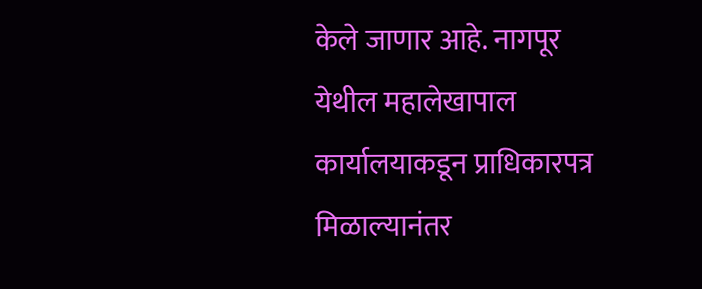केले जाणार आहे. नागपूर येथील महालेखापाल कार्यालयाकडून प्राधिकारपत्र मिळाल्यानंतर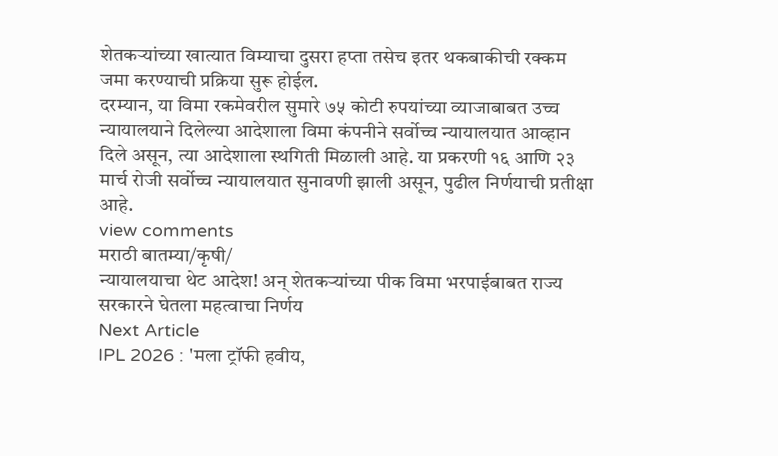शेतकऱ्यांच्या खात्यात विम्याचा दुसरा हप्ता तसेच इतर थकबाकीची रक्कम जमा करण्याची प्रक्रिया सुरू होईल.
दरम्यान, या विमा रकमेवरील सुमारे ७५ कोटी रुपयांच्या व्याजाबाबत उच्च न्यायालयाने दिलेल्या आदेशाला विमा कंपनीने सर्वोच्च न्यायालयात आव्हान दिले असून, त्या आदेशाला स्थगिती मिळाली आहे. या प्रकरणी १६ आणि २३ मार्च रोजी सर्वोच्च न्यायालयात सुनावणी झाली असून, पुढील निर्णयाची प्रतीक्षा आहे.
view comments
मराठी बातम्या/कृषी/
न्यायालयाचा थेट आदेश! अन् शेतकऱ्यांच्या पीक विमा भरपाईबाबत राज्य सरकारने घेतला महत्वाचा निर्णय
Next Article
IPL 2026 : 'मला ट्रॉफी हवीय,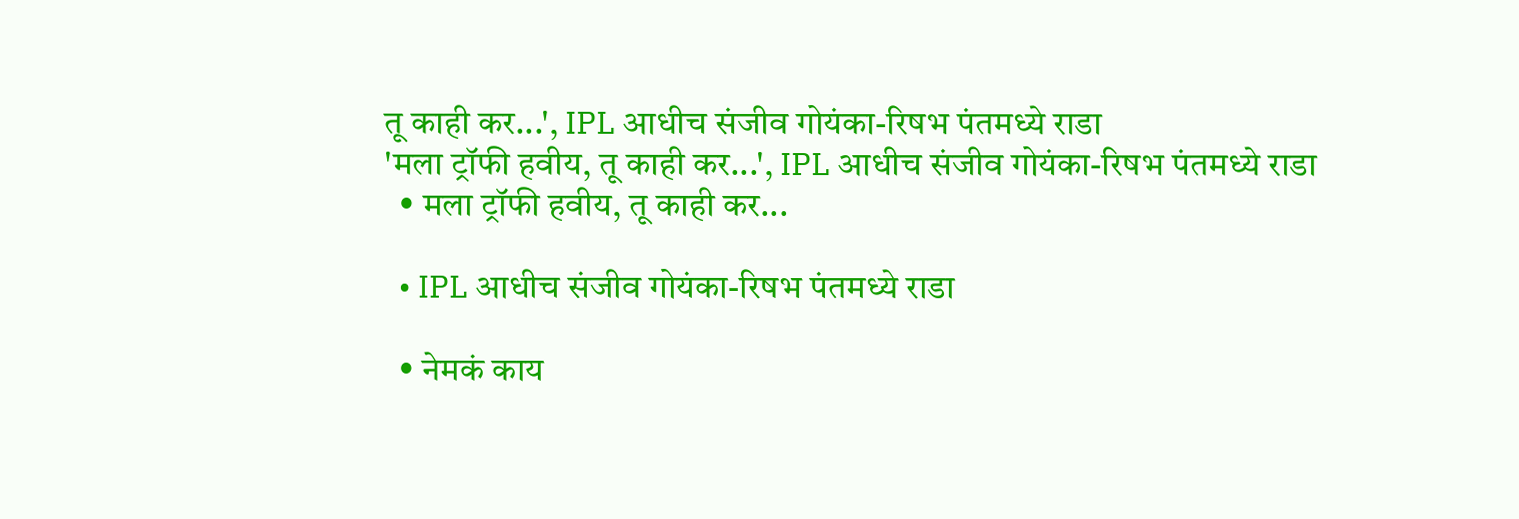तू काही कर...', IPL आधीच संजीव गोयंका-रिषभ पंतमध्ये राडा
'मला ट्रॉफी हवीय, तू काही कर...', IPL आधीच संजीव गोयंका-रिषभ पंतमध्ये राडा
  • मला ट्रॉफी हवीय, तू काही कर...

  • IPL आधीच संजीव गोयंका-रिषभ पंतमध्ये राडा

  • नेमकं काय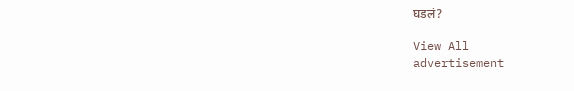घडलं?

View All
advertisement